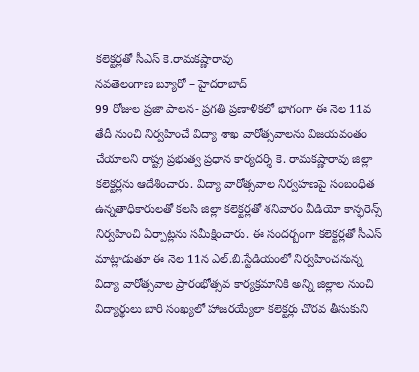కలెక్టర్లతో సీఎస్ కె.రామకష్ణారావు
నవతెలంగాణ బ్యూరో – హైదరాబాద్
99 రోజుల ప్రజా పాలన- ప్రగతి ప్రణాళికలో భాగంగా ఈ నెల 11వ తేదీ నుంచి నిర్వహించే విద్యా శాఖ వారోత్సవాలను విజయవంతం చేయాలని రాష్ట్ర ప్రభుత్వ ప్రధాన కార్యదర్శి కె. రామకష్ణారావు జిల్లా కలెక్టర్లను ఆదేశించారు. విద్యా వారోత్సవాల నిర్వహణపై సంబంధిత ఉన్నతాధికారులతో కలసి జిల్లా కలెక్టర్లతో శనివారం వీడియో కాన్ఫరెన్స్ నిర్వహించి ఏర్పాట్లను సమీక్షించారు. ఈ సందర్బంగా కలెక్టర్లతో సీఎస్ మాట్లాడుతూ ఈ నెల 11న ఎల్.బి.స్టేడియంలో నిర్వహించనున్న విద్యా వారోత్సవాల ప్రారంభోత్సవ కార్యక్రమానికి అన్ని జిల్లాల నుంచి విద్యార్థులు బారి సంఖ్యలో హాజరయ్యేలా కలెక్టర్లు చొరవ తీసుకుని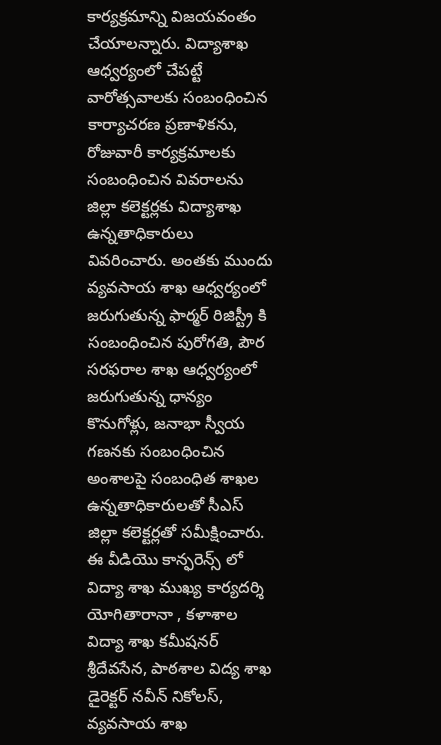కార్యక్రమాన్ని విజయవంతం చేయాలన్నారు. విద్యాశాఖ ఆధ్వర్యంలో చేపట్టే వారోత్సవాలకు సంబంధించిన కార్యాచరణ ప్రణాళికను, రోజువారీ కార్యక్రమాలకు సంబంధించిన వివరాలను జిల్లా కలెక్టర్లకు విద్యాశాఖ ఉన్నతాధికారులు వివరించారు. అంతకు ముందు వ్యవసాయ శాఖ ఆధ్వర్యంలో జరుగుతున్న ఫార్మర్ రిజిస్ట్రీ కి సంబంధించిన పురోగతి, పౌర సరఫరాల శాఖ ఆధ్వర్యంలో జరుగుతున్న ధాన్యం కొనుగోళ్లు, జనాభా స్వీయ గణనకు సంబంధించిన అంశాలపై సంబంధిత శాఖల ఉన్నతాధికారులతో సీఎస్ జిల్లా కలెక్టర్లతో సమీక్షించారు. ఈ వీడియొ కాన్ఫరెన్స్ లో విద్యా శాఖ ముఖ్య కార్యదర్శి యోగితారానా , కళాశాల విద్యా శాఖ కమీషనర్ శ్రీదేవసేన, పాఠశాల విద్య శాఖ డైరెక్టర్ నవీన్ నికోలస్, వ్యవసాయ శాఖ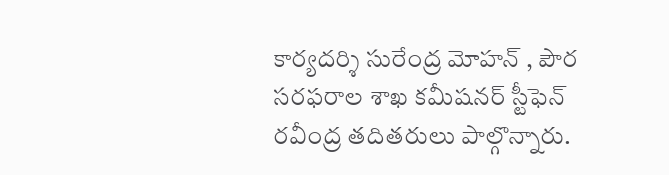కార్యదర్శి సురేంద్ర మోహన్ , పౌర సరఫరాల శాఖ కమీషనర్ స్టీఫెన్ రవీంద్ర తదితరులు పాల్గొన్నారు.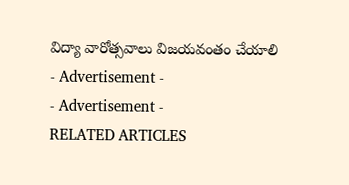విద్యా వారోత్సవాలు విజయవంతం చేయాలి
- Advertisement -
- Advertisement -
RELATED ARTICLES